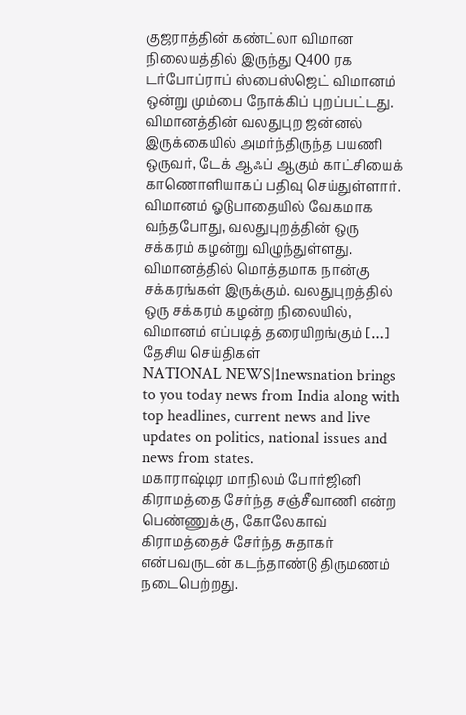குஜராத்தின் கண்ட்லா விமான நிலையத்தில் இருந்து Q400 ரக டர்போப்ராப் ஸ்பைஸ்ஜெட் விமானம் ஒன்று மும்பை நோக்கிப் புறப்பட்டது. விமானத்தின் வலதுபுற ஜன்னல் இருக்கையில் அமர்ந்திருந்த பயணி ஒருவர், டேக் ஆஃப் ஆகும் காட்சியைக் காணொளியாகப் பதிவு செய்துள்ளார். விமானம் ஓடுபாதையில் வேகமாக வந்தபோது, வலதுபுறத்தின் ஒரு சக்கரம் கழன்று விழுந்துள்ளது. விமானத்தில் மொத்தமாக நான்கு சக்கரங்கள் இருக்கும். வலதுபுறத்தில் ஒரு சக்கரம் கழன்ற நிலையில், விமானம் எப்படித் தரையிறங்கும் […]
தேசிய செய்திகள்
NATIONAL NEWS|1newsnation brings to you today news from India along with top headlines, current news and live updates on politics, national issues and news from states.
மகாராஷ்டிர மாநிலம் போர்ஜினி கிராமத்தை சேர்ந்த சஞ்சீவாணி என்ற பெண்ணுக்கு, கோலேகாவ் கிராமத்தைச் சேர்ந்த சுதாகர் என்பவருடன் கடந்தாண்டு திருமணம் நடைபெற்றது.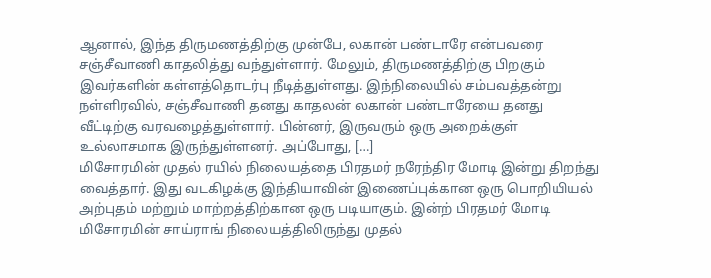ஆனால், இந்த திருமணத்திற்கு முன்பே, லகான் பண்டாரே என்பவரை சஞ்சீவாணி காதலித்து வந்துள்ளார். மேலும், திருமணத்திற்கு பிறகும் இவர்களின் கள்ளத்தொடர்பு நீடித்துள்ளது. இந்நிலையில் சம்பவத்தன்று நள்ளிரவில், சஞ்சீவாணி தனது காதலன் லகான் பண்டாரேயை தனது வீட்டிற்கு வரவழைத்துள்ளார். பின்னர், இருவரும் ஒரு அறைக்குள் உல்லாசமாக இருந்துள்ளனர். அப்போது, […]
மிசோரமின் முதல் ரயில் நிலையத்தை பிரதமர் நரேந்திர மோடி இன்று திறந்து வைத்தார். இது வடகிழக்கு இந்தியாவின் இணைப்புக்கான ஒரு பொறியியல் அற்புதம் மற்றும் மாற்றத்திற்கான ஒரு படியாகும். இன்ற் பிரதமர் மோடி மிசோரமின் சாய்ராங் நிலையத்திலிருந்து முதல்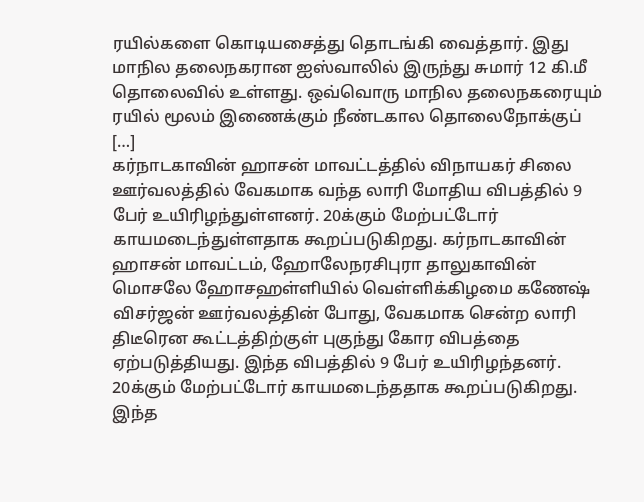ரயில்களை கொடியசைத்து தொடங்கி வைத்தார். இது மாநில தலைநகரான ஐஸ்வாலில் இருந்து சுமார் 12 கி.மீ தொலைவில் உள்ளது. ஒவ்வொரு மாநில தலைநகரையும் ரயில் மூலம் இணைக்கும் நீண்டகால தொலைநோக்குப் […]
கர்நாடகாவின் ஹாசன் மாவட்டத்தில் விநாயகர் சிலை ஊர்வலத்தில் வேகமாக வந்த லாரி மோதிய விபத்தில் 9 பேர் உயிரிழந்துள்ளனர். 20க்கும் மேற்பட்டோர் காயமடைந்துள்ளதாக கூறப்படுகிறது. கர்நாடகாவின் ஹாசன் மாவட்டம், ஹோலேநரசிபுரா தாலுகாவின் மொசலே ஹோசஹள்ளியில் வெள்ளிக்கிழமை கணேஷ் விசர்ஜன் ஊர்வலத்தின் போது, வேகமாக சென்ற லாரி திடீரென கூட்டத்திற்குள் புகுந்து கோர விபத்தை ஏற்படுத்தியது. இந்த விபத்தில் 9 பேர் உயிரிழந்தனர். 20க்கும் மேற்பட்டோர் காயமடைந்ததாக கூறப்படுகிறது. இந்த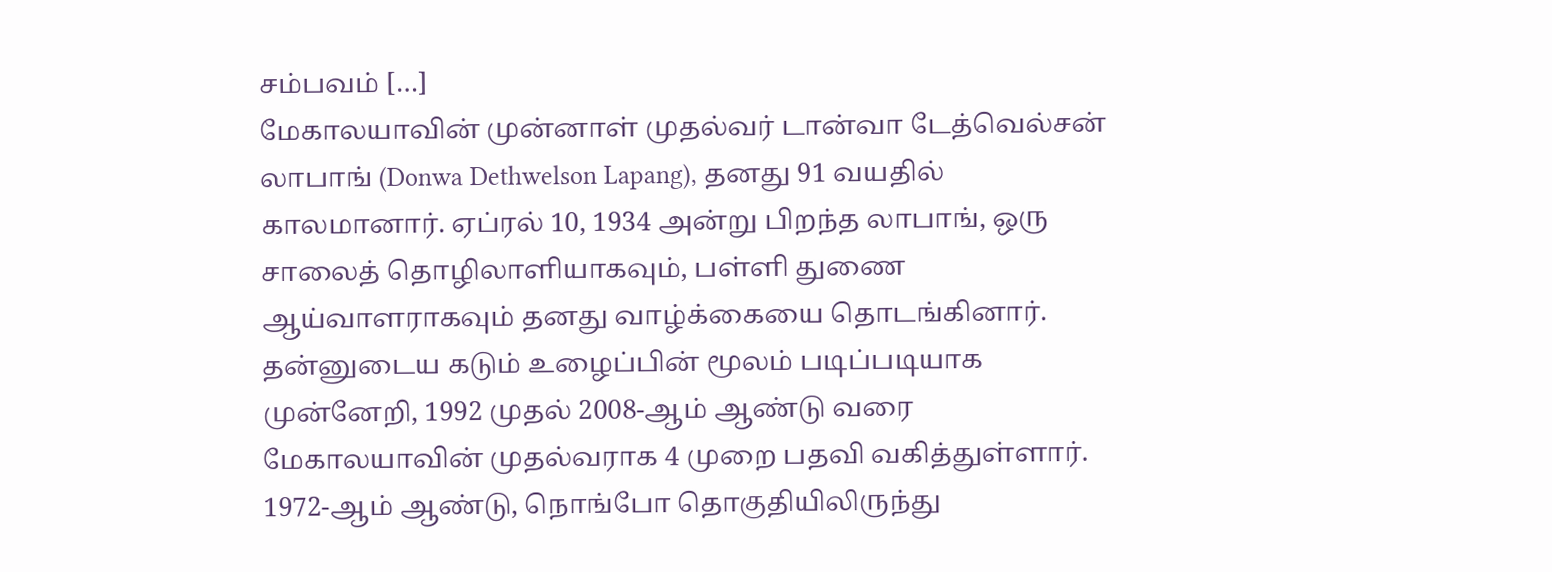சம்பவம் […]
மேகாலயாவின் முன்னாள் முதல்வர் டான்வா டேத்வெல்சன் லாபாங் (Donwa Dethwelson Lapang), தனது 91 வயதில் காலமானார். ஏப்ரல் 10, 1934 அன்று பிறந்த லாபாங், ஒரு சாலைத் தொழிலாளியாகவும், பள்ளி துணை ஆய்வாளராகவும் தனது வாழ்க்கையை தொடங்கினார். தன்னுடைய கடும் உழைப்பின் மூலம் படிப்படியாக முன்னேறி, 1992 முதல் 2008-ஆம் ஆண்டு வரை மேகாலயாவின் முதல்வராக 4 முறை பதவி வகித்துள்ளார். 1972-ஆம் ஆண்டு, நொங்போ தொகுதியிலிருந்து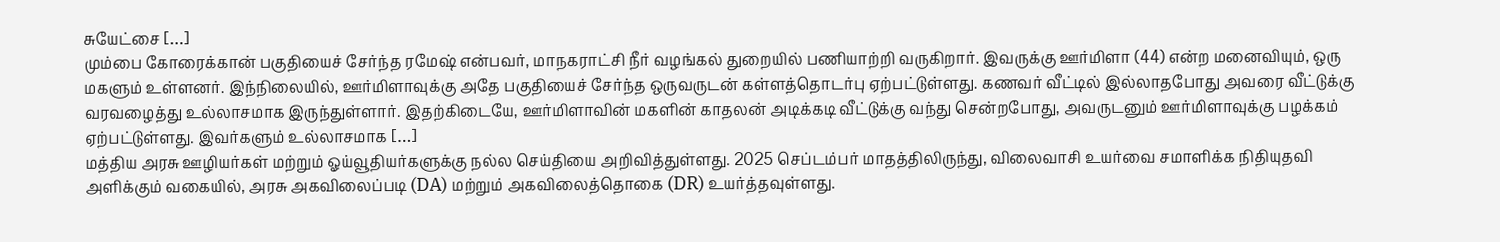சுயேட்சை […]
மும்பை கோரைக்கான் பகுதியைச் சேர்ந்த ரமேஷ் என்பவர், மாநகராட்சி நீர் வழங்கல் துறையில் பணியாற்றி வருகிறார். இவருக்கு ஊர்மிளா (44) என்ற மனைவியும், ஒரு மகளும் உள்ளனர். இந்நிலையில், ஊர்மிளாவுக்கு அதே பகுதியைச் சேர்ந்த ஒருவருடன் கள்ளத்தொடர்பு ஏற்பட்டுள்ளது. கணவர் வீட்டில் இல்லாதபோது அவரை வீட்டுக்கு வரவழைத்து உல்லாசமாக இருந்துள்ளார். இதற்கிடையே, ஊர்மிளாவின் மகளின் காதலன் அடிக்கடி வீட்டுக்கு வந்து சென்றபோது, அவருடனும் ஊர்மிளாவுக்கு பழக்கம் ஏற்பட்டுள்ளது. இவர்களும் உல்லாசமாக […]
மத்திய அரசு ஊழியர்கள் மற்றும் ஓய்வூதியர்களுக்கு நல்ல செய்தியை அறிவித்துள்ளது. 2025 செப்டம்பர் மாதத்திலிருந்து, விலைவாசி உயர்வை சமாளிக்க நிதியுதவி அளிக்கும் வகையில், அரசு அகவிலைப்படி (DA) மற்றும் அகவிலைத்தொகை (DR) உயர்த்தவுள்ளது.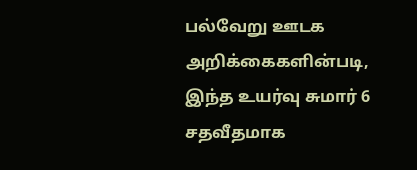பல்வேறு ஊடக அறிக்கைகளின்படி, இந்த உயர்வு சுமார் 6 சதவீதமாக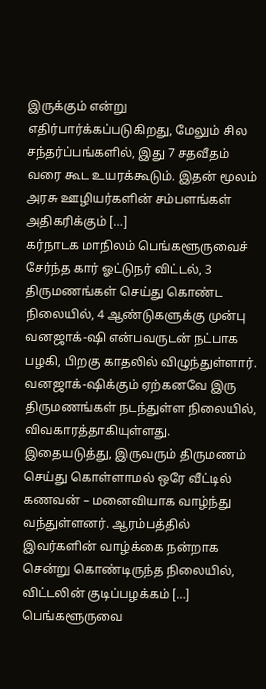இருக்கும் என்று எதிர்பார்க்கப்படுகிறது, மேலும் சில சந்தர்ப்பங்களில், இது 7 சதவீதம் வரை கூட உயரக்கூடும். இதன் மூலம் அரசு ஊழியர்களின் சம்பளங்கள் அதிகரிக்கும் […]
கர்நாடக மாநிலம் பெங்களூருவைச் சேர்ந்த கார் ஓட்டுநர் விட்டல், 3 திருமணங்கள் செய்து கொண்ட நிலையில், 4 ஆண்டுகளுக்கு முன்பு வனஜாக்-ஷி என்பவருடன் நட்பாக பழகி, பிறகு காதலில் விழுந்துள்ளார். வனஜாக்-ஷிக்கும் ஏற்கனவே இரு திருமணங்கள் நடந்துள்ள நிலையில், விவகாரத்தாகியுள்ளது. இதையடுத்து, இருவரும் திருமணம் செய்து கொள்ளாமல் ஒரே வீட்டில் கணவன் – மனைவியாக வாழ்ந்து வந்துள்ளனர். ஆரம்பத்தில் இவர்களின் வாழ்க்கை நன்றாக சென்று கொண்டிருந்த நிலையில், விட்டலின் குடிப்பழக்கம் […]
பெங்களூருவை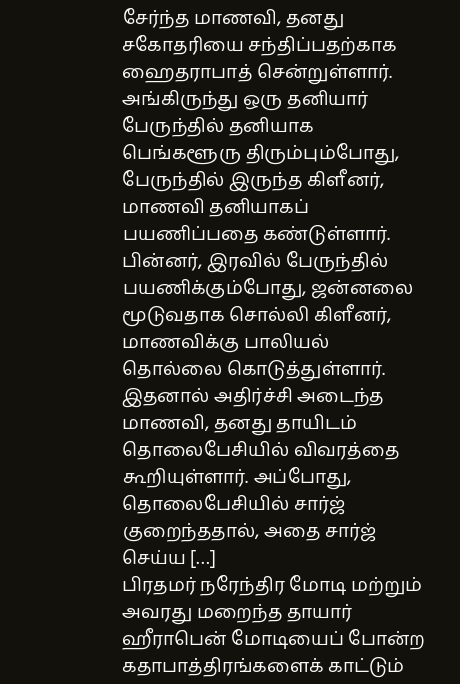சேர்ந்த மாணவி, தனது சகோதரியை சந்திப்பதற்காக ஹைதராபாத் சென்றுள்ளார். அங்கிருந்து ஒரு தனியார் பேருந்தில் தனியாக பெங்களூரு திரும்பும்போது, பேருந்தில் இருந்த கிளீனர், மாணவி தனியாகப் பயணிப்பதை கண்டுள்ளார். பின்னர், இரவில் பேருந்தில் பயணிக்கும்போது, ஜன்னலை மூடுவதாக சொல்லி கிளீனர், மாணவிக்கு பாலியல் தொல்லை கொடுத்துள்ளார். இதனால் அதிர்ச்சி அடைந்த மாணவி, தனது தாயிடம் தொலைபேசியில் விவரத்தை கூறியுள்ளார். அப்போது, தொலைபேசியில் சார்ஜ் குறைந்ததால், அதை சார்ஜ் செய்ய […]
பிரதமர் நரேந்திர மோடி மற்றும் அவரது மறைந்த தாயார் ஹீராபென் மோடியைப் போன்ற கதாபாத்திரங்களைக் காட்டும்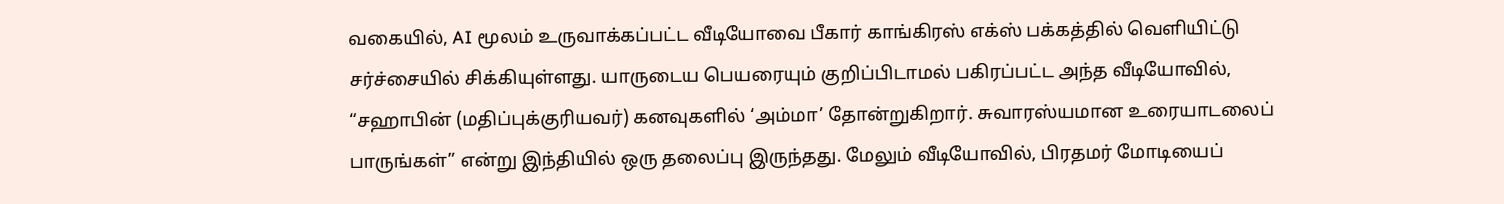வகையில், AI மூலம் உருவாக்கப்பட்ட வீடியோவை பீகார் காங்கிரஸ் எக்ஸ் பக்கத்தில் வெளியிட்டு சர்ச்சையில் சிக்கியுள்ளது. யாருடைய பெயரையும் குறிப்பிடாமல் பகிரப்பட்ட அந்த வீடியோவில், “சஹாபின் (மதிப்புக்குரியவர்) கனவுகளில் ‘அம்மா’ தோன்றுகிறார். சுவாரஸ்யமான உரையாடலைப் பாருங்கள்” என்று இந்தியில் ஒரு தலைப்பு இருந்தது. மேலும் வீடியோவில், பிரதமர் மோடியைப்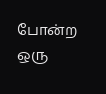போன்ற ஒரு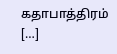கதாபாத்திரம் […]